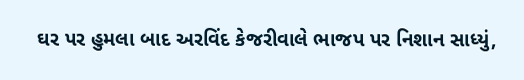ઘર પર હુમલા બાદ અરવિંદ કેજરીવાલે ભાજપ પર નિશાન સાધ્યું,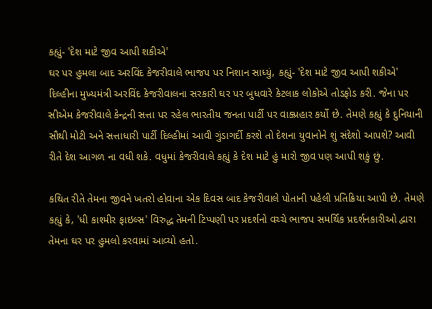કહ્યું- 'દેશ માટે જીવ આપી શકીએ'
ઘર પર હુમલા બાદ અરવિંદ કેજરીવાલે ભાજપ પર નિશાન સાધ્યું, કહ્યું- 'દેશ માટે જીવ આપી શકીએ'
દિલ્હીના મુખ્યમંત્રી અરવિંદ કેજરીવાલના સરકારી ઘર પર બુધવારે કેટલાક લોકોએ તોડફોડ કરી. જેના પર સીએમ કેજરીવાલે કેન્દ્રની સત્તા પર રહેલ ભારતીય જનતા પાર્ટી પર વાક્પ્રહાર કર્યો છે. તેમણે કહ્યું કે દુનિયાની સૌથી મોટી અને સત્તાધારી પાર્ટી દિલ્હીમાં આવી ગુંડાગર્દી કરશે તો દેશના યુવાનોને શું સંદેશો આપશે? આવી રીતે દેશ આગળ ના વધી શકે. વધુમાં કેજરીવાલે કહ્યું કે દેશ માટે હું મારો જીવ પણ આપી શકું છું.

કથિત રીતે તેમના જીવને ખતરો હોવાના એક દિવસ બાદ કેજરીવાલે પોતાની પહેલી પ્રતિક્રિયા આપી છે. તેમણે કહ્યું કે, 'ધી કાશ્મીર ફાઇલ્સ' વિરુદ્ધ તેમની ટિપ્પણી પર પ્રદર્શનો વચ્ચે ભાજપ સમર્થિક પ્રદર્શનકારીઓ દ્વારા તેમના ઘર પર હુમલો કરવામાં આવ્યો હતો.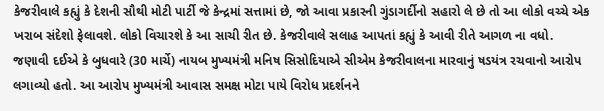કેજરીવાલે કહ્યું કે દેશની સૌથી મોટી પાર્ટી જે કેન્દ્રમાં સત્તામાં છે, જો આવા પ્રકારની ગુંડાગર્દીનો સહારો લે છે તો આ લોકો વચ્ચે એક ખરાબ સંદેશો ફેલાવશે. લોકો વિચારશે કે આ સાચી રીત છે. કેજરીવાલે સલાહ આપતાં કહ્યું કે આવી રીતે આગળ ના વધો.
જણાવી દઈએ કે બુધવારે (30 માર્ચે) નાયબ મુખ્યમંત્રી મનિષ સિસોદિયાએ સીએમ કેજરીવાલના મારવાનું ષડયંત્ર રચવાનો આરોપ લગાવ્યો હતો. આ આરોપ મુખ્યમંત્રી આવાસ સમક્ષ મોટા પાયે વિરોધ પ્રદર્શનને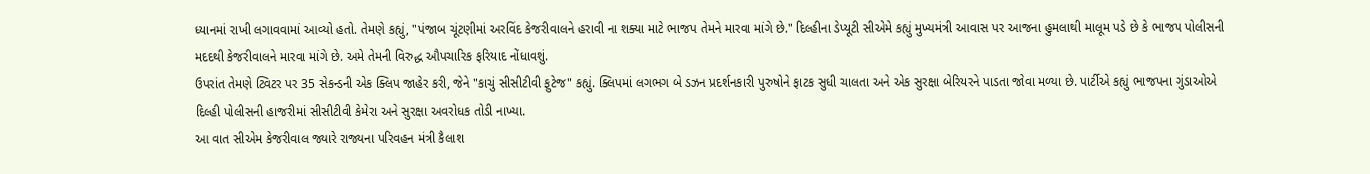ધ્યાનમાં રાખી લગાવવામાં આવ્યો હતો. તેમણે કહ્યું, "પંજાબ ચૂંટણીમાં અરવિંદ કેજરીવાલને હરાવી ના શક્યા માટે ભાજપ તેમને મારવા માંગે છે." દિલ્હીના ડેપ્યૂટી સીએમે કહ્યું મુખ્યમંત્રી આવાસ પર આજના હુમલાથી માલૂમ પડે છે કે ભાજપ પોલીસની મદદથી કેજરીવાલને મારવા માંગે છે. અમે તેમની વિરુદ્ધ ઔપચારિક ફરિયાદ નોંધાવશું.
ઉપરાંત તેમણે ટ્વિટર પર 35 સેકન્ડની એક ક્લિપ જાહેર કરી, જેને "કાચું સીસીટીવી ફુટેજ" કહ્યું. ક્લિપમાં લગભગ બે ડઝન પ્રદર્શનકારી પુરુષોને ફાટક સુધી ચાલતા અને એક સુરક્ષા બેરિયરને પાડતા જોવા મળ્યા છે. પાર્ટીએ કહ્યું ભાજપના ગુંડાઓએ દિલ્હી પોલીસની હાજરીમાં સીસીટીવી કેમેરા અને સુરક્ષા અવરોધક તોડી નાખ્યા.
આ વાત સીએમ કેજરીવાલ જ્યારે રાજ્યના પરિવહન મંત્રી કૈલાશ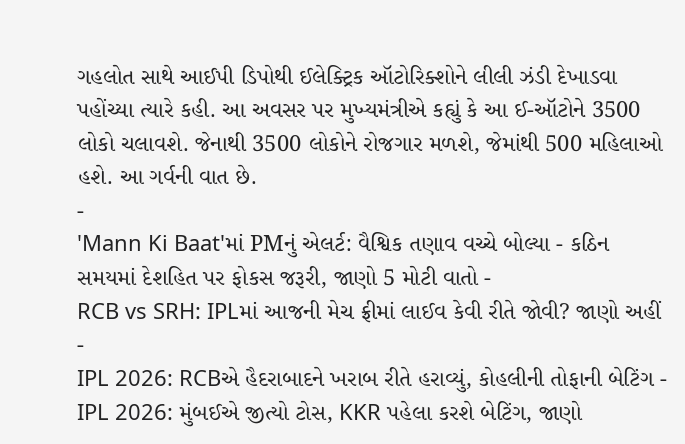ગહલોત સાથે આઈપી ડિપોથી ઈલેક્ટ્રિક ઑટોરિક્શોને લીલી ઝંડી દેખાડવા પહોંચ્યા ત્યારે કહી. આ અવસર પર મુખ્યમંત્રીએ કહ્યું કે આ ઈ-ઑટોને 3500 લોકો ચલાવશે. જેનાથી 3500 લોકોને રોજગાર મળશે, જેમાંથી 500 મહિલાઓ હશે. આ ગર્વની વાત છે.
-
'Mann Ki Baat'માં PMનું એલર્ટ: વૈશ્વિક તણાવ વચ્ચે બોલ્યા - કઠિન સમયમાં દેશહિત પર ફોકસ જરૂરી, જાણો 5 મોટી વાતો -
RCB vs SRH: IPLમાં આજની મેચ ફ્રીમાં લાઈવ કેવી રીતે જોવી? જાણો અહીં -
IPL 2026: RCBએ હૈદરાબાદને ખરાબ રીતે હરાવ્યું, કોહલીની તોફાની બેટિંગ -
IPL 2026: મુંબઈએ જીત્યો ટોસ, KKR પહેલા કરશે બેટિંગ, જાણો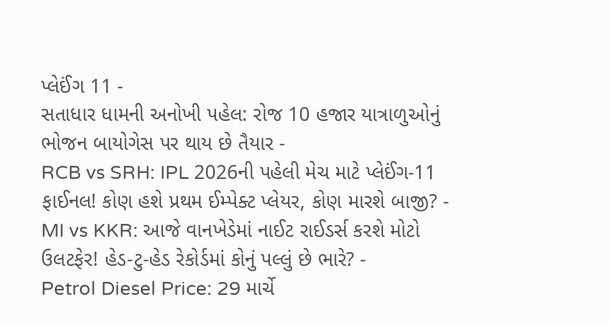પ્લેઈંગ 11 -
સતાધાર ધામની અનોખી પહેલ: રોજ 10 હજાર યાત્રાળુઓનું ભોજન બાયોગેસ પર થાય છે તૈયાર -
RCB vs SRH: IPL 2026ની પહેલી મેચ માટે પ્લેઈંગ-11 ફાઈનલ! કોણ હશે પ્રથમ ઈમ્પેક્ટ પ્લેયર, કોણ મારશે બાજી? -
MI vs KKR: આજે વાનખેડેમાં નાઈટ રાઈડર્સ કરશે મોટો ઉલટફેર! હેડ-ટુ-હેડ રેકોર્ડમાં કોનું પલ્લું છે ભારે? -
Petrol Diesel Price: 29 માર્ચે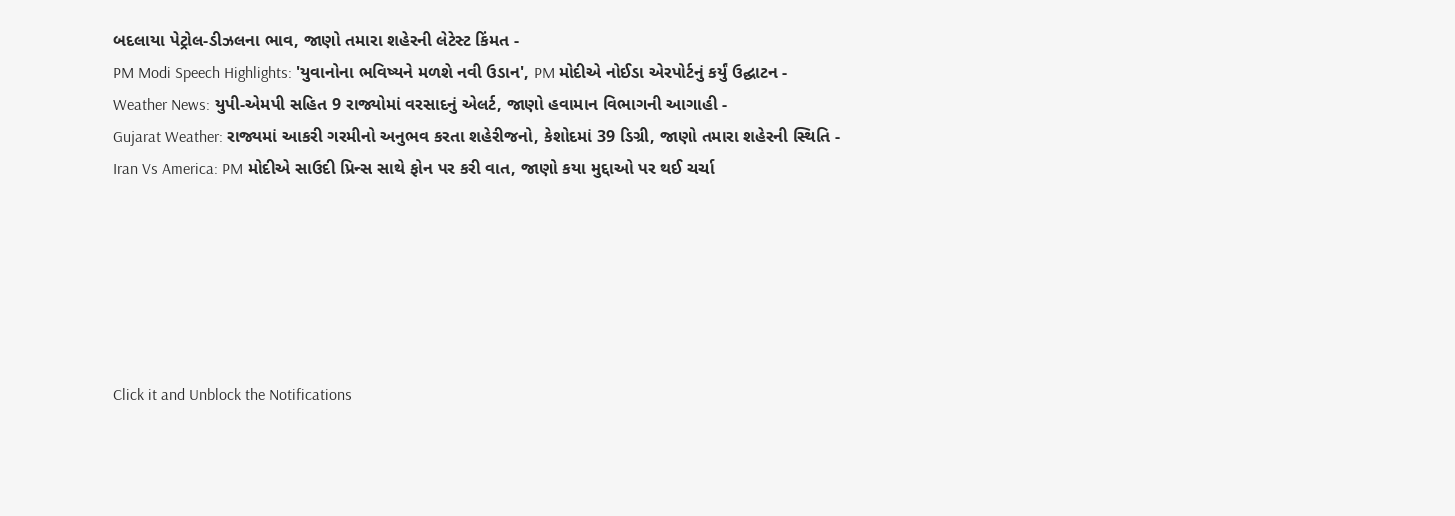બદલાયા પેટ્રોલ-ડીઝલના ભાવ, જાણો તમારા શહેરની લેટેસ્ટ કિંમત -
PM Modi Speech Highlights: 'યુવાનોના ભવિષ્યને મળશે નવી ઉડાન', PM મોદીએ નોઈડા એરપોર્ટનું કર્યું ઉદ્ઘાટન -
Weather News: યુપી-એમપી સહિત 9 રાજ્યોમાં વરસાદનું એલર્ટ, જાણો હવામાન વિભાગની આગાહી -
Gujarat Weather: રાજ્યમાં આકરી ગરમીનો અનુભવ કરતા શહેરીજનો, કેશોદમાં 39 ડિગ્રી, જાણો તમારા શહેરની સ્થિતિ -
Iran Vs America: PM મોદીએ સાઉદી પ્રિન્સ સાથે ફોન પર કરી વાત, જાણો કયા મુદ્દાઓ પર થઈ ચર્ચા






Click it and Unblock the Notifications